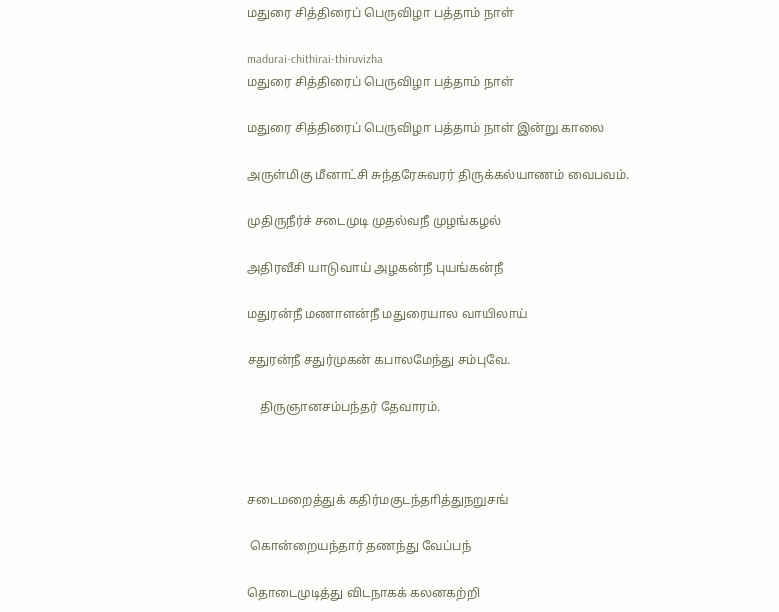மதுரை சித்திரைப் பெருவிழா பத்தாம் நாள்

madurai-chithirai-thiruvizha
மதுரை சித்திரைப் பெருவிழா பத்தாம் நாள்

மதுரை சித்திரைப் பெருவிழா பத்தாம் நாள் இன்று காலை

அருள்மிகு மீனாட்சி சுந்தரேசுவரர் திருக்கல்யாணம் வைபவம்.

முதிருநீர்ச் சடைமுடி முதல்வநீ முழங்கழல்

அதிரவீசி யாடுவாய் அழகன்நீ புயங்கன்நீ

மதுரன்நீ மணாளன்நீ மதுரையால வாயிலாய்

சதுரன்நீ சதுர்முகன் கபாலமேந்து சம்புவே.

    திருஞானசம்பந்தர் தேவாரம்.



சடைமறைத்துக் கதிர்மகுடந்தாித்துநறுசங்

 கொன்றையந்தார் தணந்து வேப்பந்

தொடைமுடித்து விடநாகக் கலனகற்றி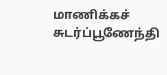மாணிக்கச் சுடர்ப்பூணேந்தி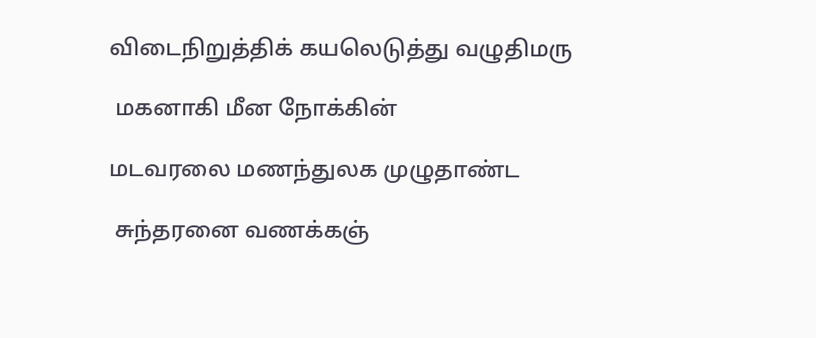விடைநிறுத்திக் கயலெடுத்து வழுதிமரு

 மகனாகி மீன நோக்கின்

மடவரலை மணந்துலக முழுதாண்ட

 சுந்தரனை வணக்கஞ்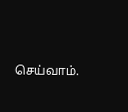செய்வாம்.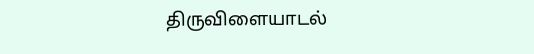திருவிளையாடல்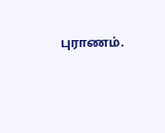புராணம்.